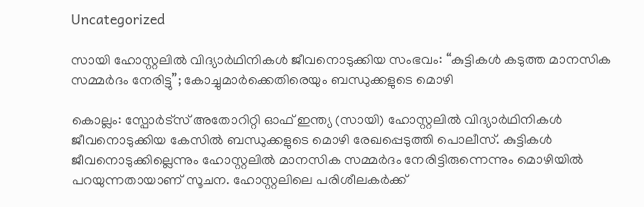Uncategorized

സായി ഹോസ്റ്റലില്‍ വിദ്യാര്‍ഥിനികള്‍ ജീവനൊടുക്കിയ സംഭവം: “കുട്ടികൾ കടുത്ത മാനസിക സമ്മര്‍ദം നേരിട്ടു”; കോച്ചുമാര്‍ക്കെതിരെയും ബന്ധുക്കളുടെ മൊഴി

കൊല്ലം: സ്പോർട്സ് അതോറിറ്റി ഓഫ് ഇന്ത്യ (സായി) ഹോസ്റ്റലിൽ വിദ്യാർഥിനികൾ ജീവനൊടുക്കിയ കേസിൽ ബന്ധുക്കളുടെ മൊഴി രേഖപ്പെടുത്തി പൊലീസ്. കുട്ടികൾ ജീവനൊടുക്കില്ലെന്നും ഹോസ്റ്റലിൽ മാനസിക സമ്മർദം നേരിട്ടിരുന്നെന്നും മൊഴിയിൽ പറയുന്നതായാണ് സൂചന. ഹോസ്റ്റലിലെ പരിശീലകർക്ക്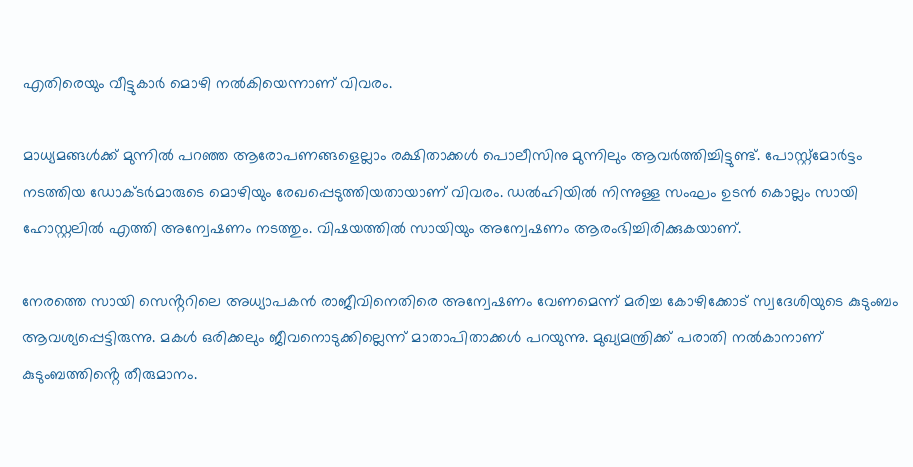എതിരെയും വീട്ടുകാർ മൊഴി നൽകിയെന്നാണ് വിവരം.

മാധ്യമങ്ങൾക്ക് മുന്നിൽ പറഞ്ഞ ആരോപണങ്ങളെല്ലാം രക്ഷിതാക്കൾ പൊലീസിനു മുന്നിലും ആവർത്തിച്ചിട്ടുണ്ട്. പോസ്റ്റ്‌മോർട്ടം നടത്തിയ ഡോക്ടർമാരുടെ മൊഴിയും രേഖപ്പെടുത്തിയതായാണ് വിവരം. ഡൽഹിയിൽ നിന്നുള്ള സംഘം ഉടൻ കൊല്ലം സായി ഹോസ്റ്റലിൽ എത്തി അന്വേഷണം നടത്തും. വിഷയത്തിൽ സായിയും അന്വേഷണം ആരംഭിച്ചിരിക്കുകയാണ്.

നേരത്തെ സായി സെൻ്ററിലെ അധ്യാപകൻ രാജീവിനെതിരെ അന്വേഷണം വേണമെന്ന് മരിച്ച കോഴിക്കോട് സ്വദേശിയുടെ കുടുംബം ആവശ്യപ്പെട്ടിരുന്നു. മകൾ ഒരിക്കലും ജീവനൊടുക്കില്ലെന്ന് മാതാപിതാക്കൾ പറയുന്നു. മുഖ്യമന്ത്രിക്ക് പരാതി നൽകാനാണ് കുടുംബത്തിൻ്റെ തീരുമാനം.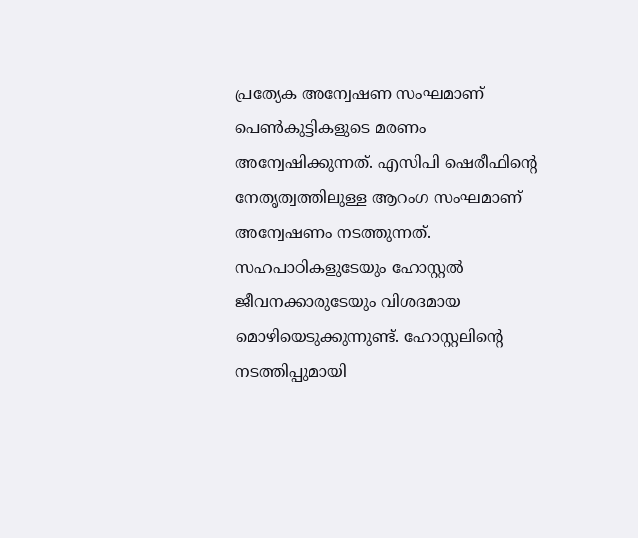പ്രത്യേക അന്വേഷണ സംഘമാണ് പെൺകുട്ടികളുടെ മരണം അന്വേഷിക്കുന്നത്. എസിപി ഷെരീഫിൻ്റെ നേതൃത്വത്തിലുള്ള ആറംഗ സംഘമാണ് അന്വേഷണം നടത്തുന്നത്. സഹപാഠികളുടേയും ഹോസ്റ്റൽ ജീവനക്കാരുടേയും വിശദമായ മൊഴിയെടുക്കുന്നുണ്ട്. ഹോസ്റ്റലിൻ്റെ നടത്തിപ്പുമായി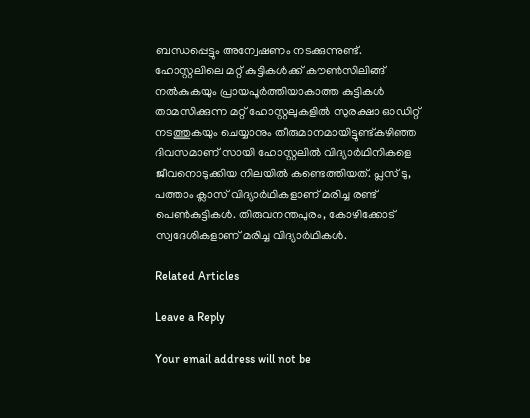ബന്ധപ്പെട്ടും അന്വേഷണം നടക്കുന്നുണ്ട്. ഹോസ്റ്റലിലെ മറ്റ് കുട്ടികൾക്ക് കൗൺസിലിങ്ങ് നൽകുകയും പ്രായപൂർത്തിയാകാത്ത കുട്ടികൾ താമസിക്കുന്ന മറ്റ് ഹോസ്റ്റലുകളിൽ സുരക്ഷാ ഓഡിറ്റ് നടത്തുകയും ചെയ്യാനും തീരുമാനമായിട്ടുണ്ട്കഴിഞ്ഞ ദിവസമാണ് സായി ഹോസ്റ്റലിൽ വിദ്യാർഥിനികളെ ജീവനൊടുക്കിയ നിലയിൽ കണ്ടെത്തിയത്. പ്ലസ് ടു, പത്താം ക്ലാസ് വിദ്യാർഥികളാണ് മരിച്ച രണ്ട് പെൺകുട്ടികൾ. തിരുവനന്തപുരം, കോഴിക്കോട് സ്വദേശികളാണ് മരിച്ച വിദ്യാർഥികൾ.

Related Articles

Leave a Reply

Your email address will not be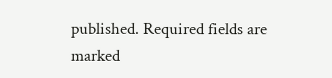published. Required fields are marked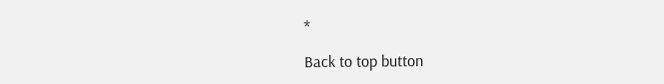*

Back to top button